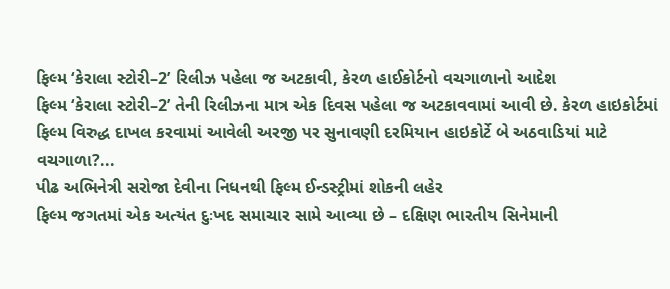ફિલ્મ ‘કેરાલા સ્ટોરી–2’ રિલીઝ પહેલા જ અટકાવી, કેરળ હાઈકોર્ટનો વચગાળાનો આદેશ
ફિલ્મ ‘કેરાલા સ્ટોરી–2’ તેની રિલીઝના માત્ર એક દિવસ પહેલા જ અટકાવવામાં આવી છે. કેરળ હાઇકોર્ટમાં ફિલ્મ વિરુદ્ધ દાખલ કરવામાં આવેલી અરજી પર સુનાવણી દરમિયાન હાઇકોર્ટે બે અઠવાડિયાં માટે વચગાળા?...
પીઢ અભિનેત્રી સરોજા દેવીના નિધનથી ફિલ્મ ઈન્ડસ્ટ્રીમાં શોકની લહેર
ફિલ્મ જગતમાં એક અત્યંત દુઃખદ સમાચાર સામે આવ્યા છે – દક્ષિણ ભારતીય સિનેમાની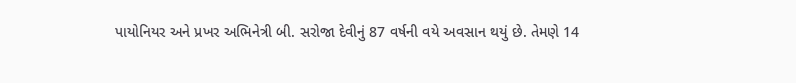પાયોનિયર અને પ્રખર અભિનેત્રી બી. સરોજા દેવીનું 87 વર્ષની વયે અવસાન થયું છે. તેમણે 14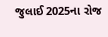જુલાઈ 2025ના રોજ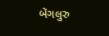બેંગલુરુ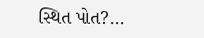સ્થિત પોત?...